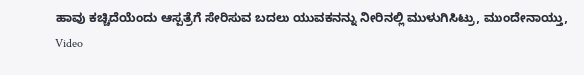ಹಾವು ಕಚ್ಚಿದೆಯೆಂದು ಆಸ್ಪತ್ರೆಗೆ ಸೇರಿಸುವ ಬದಲು ಯುವಕನನ್ನು ನೀರಿನಲ್ಲಿ ಮುಳುಗಿಸಿಟ್ರು, ಮುಂದೇನಾಯ್ತು, Video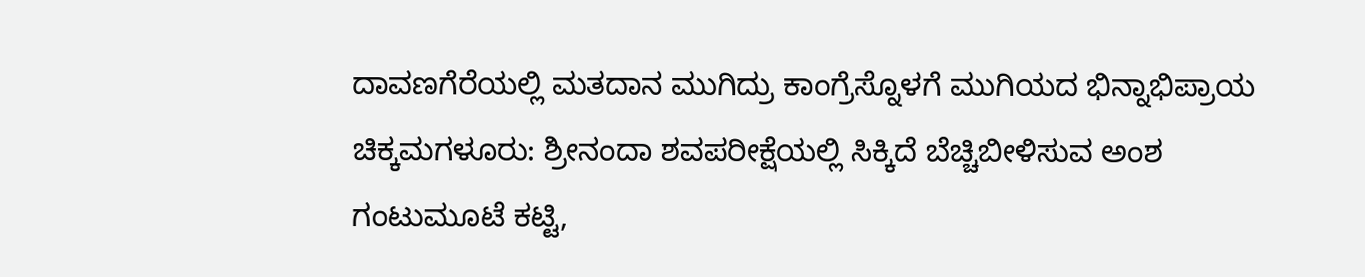ದಾವಣಗೆರೆಯಲ್ಲಿ ಮತದಾನ ಮುಗಿದ್ರು ಕಾಂಗ್ರೆಸ್ನೊಳಗೆ ಮುಗಿಯದ ಭಿನ್ನಾಭಿಪ್ರಾಯ
ಚಿಕ್ಕಮಗಳೂರು: ಶ್ರೀನಂದಾ ಶವಪರೀಕ್ಷೆಯಲ್ಲಿ ಸಿಕ್ಕಿದೆ ಬೆಚ್ಚಿಬೀಳಿಸುವ ಅಂಶ
ಗಂಟುಮೂಟೆ ಕಟ್ಟಿ,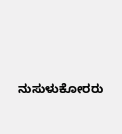ನುಸುಳುಕೋರರು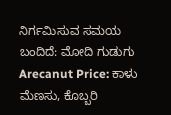ನಿರ್ಗಮಿಸುವ ಸಮಯ ಬಂದಿದೆ: ಮೋದಿ ಗುಡುಗು
Arecanut Price: ಕಾಳು ಮೆಣಸು, ಕೊಬ್ಬರಿ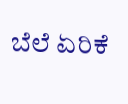ಬೆಲೆ ಏರಿಕೆ